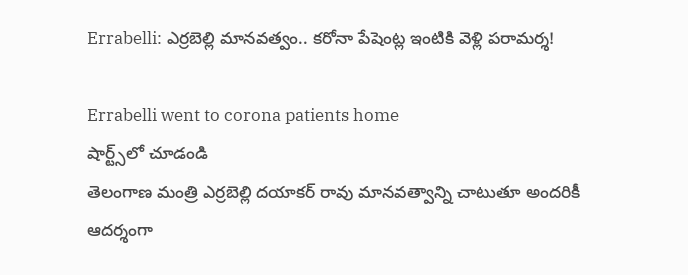Errabelli: ఎర్రబెల్లి మానవత్వం.. కరోనా పేషెంట్ల ఇంటికి వెళ్లి పరామర్శ!

Errabelli went to corona patients home
షార్ట్స్‌లో చూడండి
తెలంగాణ మంత్రి ఎర్రబెల్లి దయాకర్ రావు మానవత్వాన్ని చాటుతూ అందరికీ ఆదర్శంగా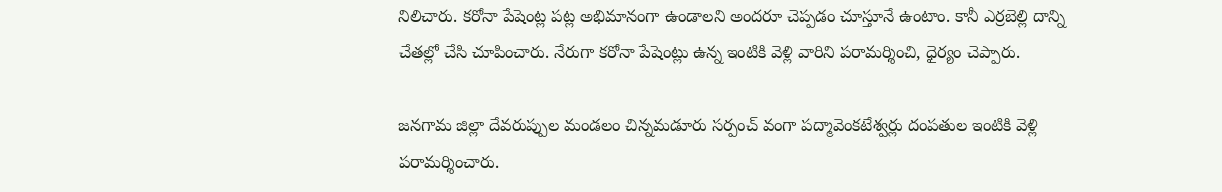నిలిచారు. కరోనా పేషెంట్ల పట్ల అభిమానంగా ఉండాలని అందరూ చెప్పడం చూస్తూనే ఉంటాం. కానీ ఎర్రబెల్లి దాన్ని చేతల్లో చేసి చూపించారు. నేరుగా కరోనా పేషెంట్లు ఉన్న ఇంటికి వెళ్లి వారిని పరామర్శించి, ధైర్యం చెప్పారు.

జనగామ జిల్లా దేవరుప్పుల మండలం చిన్నమడూరు సర్పంచ్ వంగా పద్మావెంకటేశ్వర్లు దంపతుల ఇంటికి వెళ్లి పరామర్శించారు.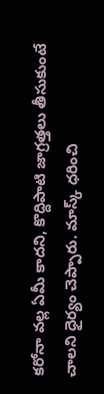కరోనా వల్ల ఏమీ కాదని, కొద్దిపాటి జాగ్రత్తలు తీసుకుంటే చాలని ధైర్యం చెప్పారు. మాస్క్ ధరించి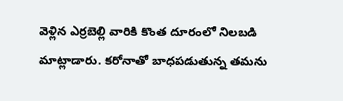వెళ్లిన ఎర్రబెల్లి వారికి కొంత దూరంలో నిలబడి మాట్లాడారు. కరోనాతో బాధపడుతున్న తమను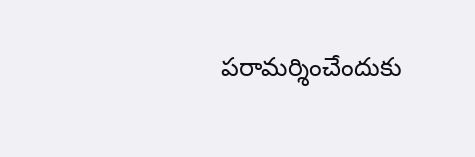పరామర్శించేందుకు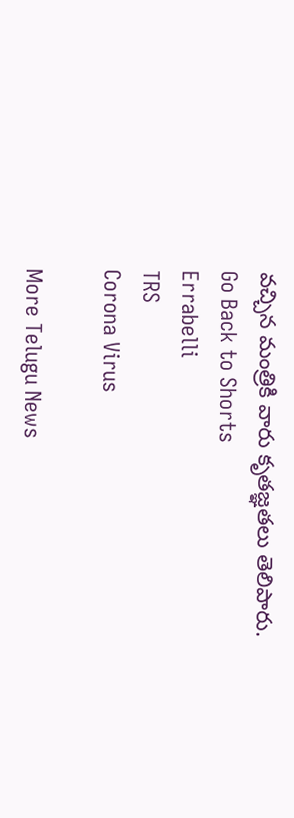వచ్చిన మంత్రికి వారు కృతజ్ఞతలు తెలిపారు.
Go Back to Shorts
Errabelli
TRS
Corona Virus

More Telugu News